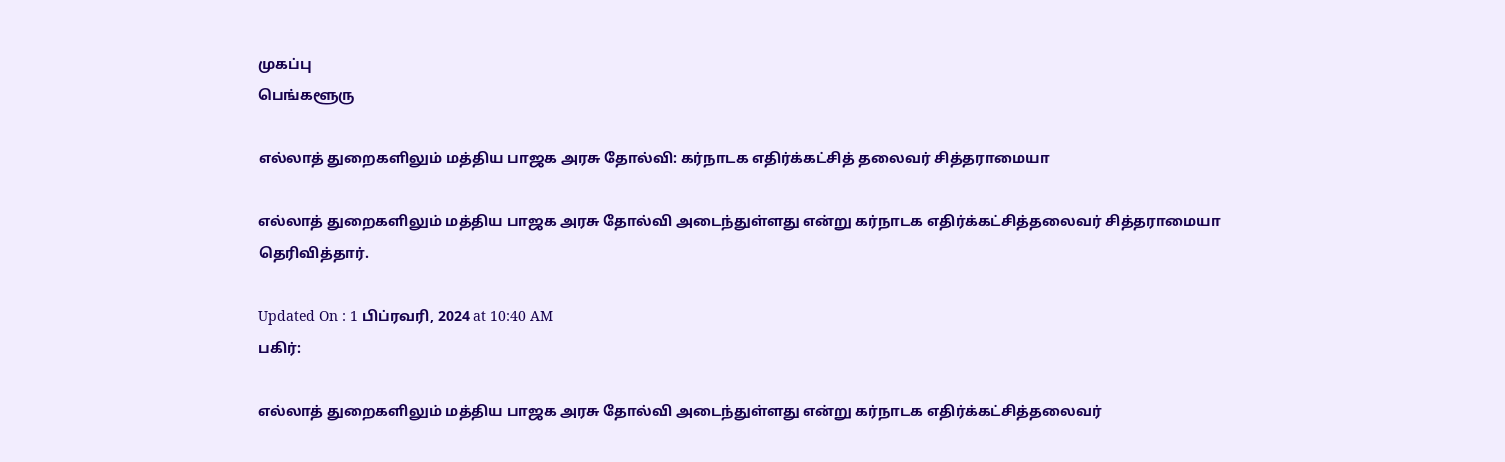முகப்பு
பெங்களூரு

எல்லாத் துறைகளிலும் மத்திய பாஜக அரசு தோல்வி: கர்நாடக எதிர்க்கட்சித் தலைவர் சித்தராமையா

எல்லாத் துறைகளிலும் மத்திய பாஜக அரசு தோல்வி அடைந்துள்ளது என்று கர்நாடக எதிர்க்கட்சித்தலைவர் சித்தராமையா தெரிவித்தார்.

Updated On : 1 பிப்ரவரி, 2024 at 10:40 AM
பகிர்:

எல்லாத் துறைகளிலும் மத்திய பாஜக அரசு தோல்வி அடைந்துள்ளது என்று கர்நாடக எதிர்க்கட்சித்தலைவர்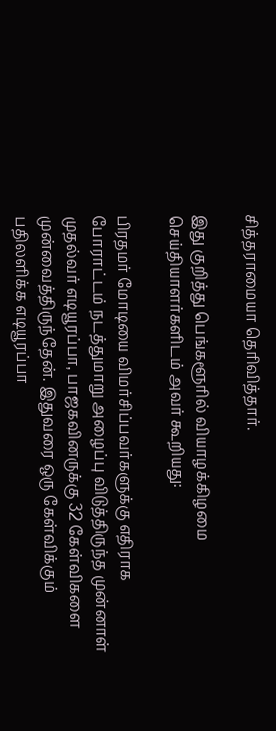சித்தராமையா தெரிவித்தார்.

இது குறித்து பெங்களூரில் வியாழக்கிழமை செய்தியாளர்களிடம் அவர் கூறியது:

பிரதமர் மோடியை விமர்சிப்பவர்களுக்கு எதிராக போராட்டம் நடத்துமாறு அழைப்பு விடுத்திருந்த முன்னாள் முதல்வர் எடியூரப்பா, பாஜகவினருக்கு 32 கேள்விகளை முன்வைத்திருந்தேன். இதுவரை ஒரு கேள்விக்கும் பதிலளிக்க எடியூரப்பா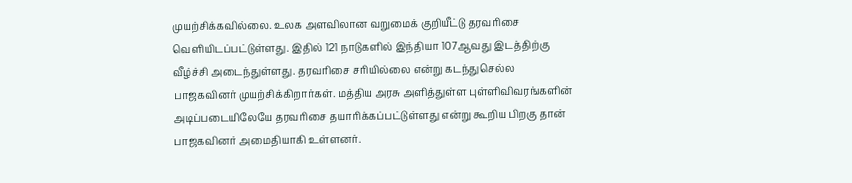முயற்சிக்கவில்லை. உலக அளவிலான வறுமைக் குறியீட்டு தரவரிசை வெளியிடப்பட்டுள்ளது. இதில் 121 நாடுகளில் இந்தியா 107ஆவது இடத்திற்கு வீழ்ச்சி அடைந்துள்ளது. தரவரிசை சரியில்லை என்று கடந்துசெல்ல பாஜகவினர் முயற்சிக்கிறார்கள். மத்திய அரசு அளித்துள்ள புள்ளிவிவரங்களின் அடிப்படையிலேயே தரவரிசை தயாரிக்கப்பட்டுள்ளது என்று கூறிய பிறகு தான் பாஜகவினர் அமைதியாகி உள்ளனர்.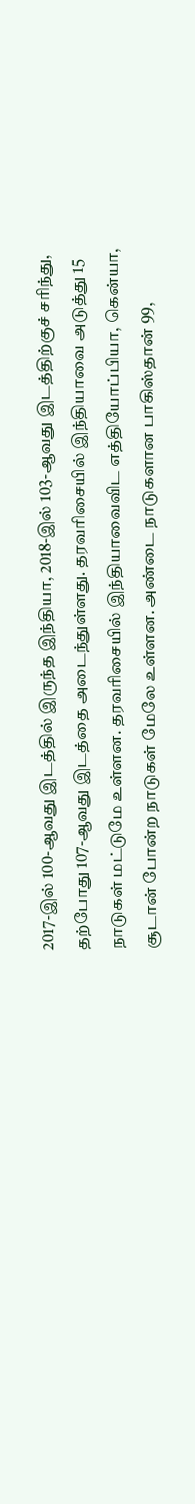2017-இல் 100-ஆவது இடத்தில் இருந்த இந்தியா, 2018-இல் 103-ஆவது இடத்திற்குச் சரிந்து, தற்போது 107-ஆவது இடத்தை அடைந்துள்ளது. தரவரிசையில் இந்தியாவை அடுத்து 15 நாடுகள் மட்டுமே உள்ளன. தரவரிசையில் இந்தியாவைவிட எத்தியோப்பியா, கென்யா, சூடான் போன்ற நாடுகள் மேலே உள்ளன. அண்டை நாடுகளான பாகிஸ்தான் 99,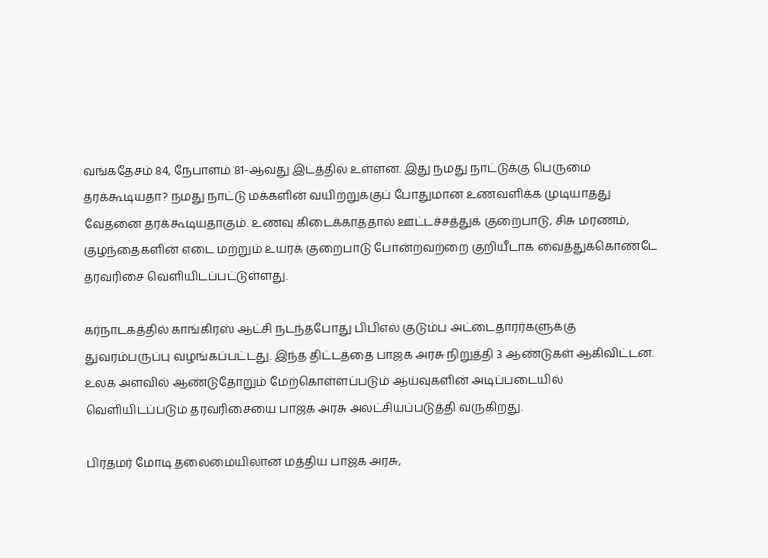வங்கதேசம் 84, நேபாளம் 81-ஆவது இடத்தில் உள்ளன. இது நமது நாட்டுக்கு பெருமை தரக்கூடியதா? நமது நாட்டு மக்களின் வயிற்றுக்குப் போதுமான உணவளிக்க முடியாதது வேதனை தரக்கூடியதாகும். உணவு கிடைக்காததால் ஊட்டச்சத்துக் குறைபாடு, சிசு மரணம், குழந்தைகளின் எடை மற்றும் உயரக் குறைபாடு போன்றவற்றை குறியீடாக வைத்துக்கொண்டே தரவரிசை வெளியிடப்பட்டுள்ளது.

கர்நாடகத்தில் காங்கிரஸ் ஆட்சி நடந்தபோது பிபிஎல் குடும்ப அட்டைதாரர்களுக்கு துவரம்பருப்பு வழங்கப்பட்டது. இந்த திட்டத்தை பாஜக அரசு நிறுத்தி 3 ஆண்டுகள் ஆகிவிட்டன. உலக அளவில் ஆண்டுதோறும் மேற்கொள்ளப்படும் ஆய்வுகளின் அடிப்படையில் வெளியிடப்படும் தரவரிசையை பாஜக அரசு அலட்சியப்படுத்தி வருகிறது.

பிரதமர் மோடி தலைமையிலான மத்திய பாஜக அரசு,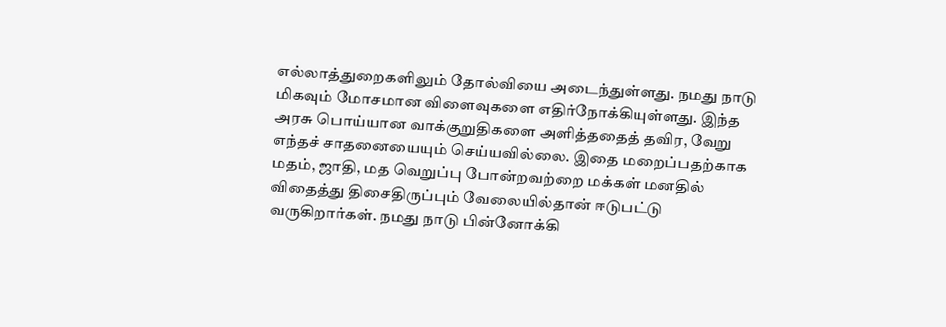எல்லாத்துறைகளிலும் தோல்வியை அடைந்துள்ளது. நமது நாடு மிகவும் மோசமான விளைவுகளை எதிர்நோக்கியுள்ளது. இந்த அரசு பொய்யான வாக்குறுதிகளை அளித்ததைத் தவிர, வேறு எந்தச் சாதனையையும் செய்யவில்லை. இதை மறைப்பதற்காக மதம், ஜாதி, மத வெறுப்பு போன்றவற்றை மக்கள் மனதில் விதைத்து திசைதிருப்பும் வேலையில்தான் ஈடுபட்டு வருகிறார்கள். நமது நாடு பின்னோக்கி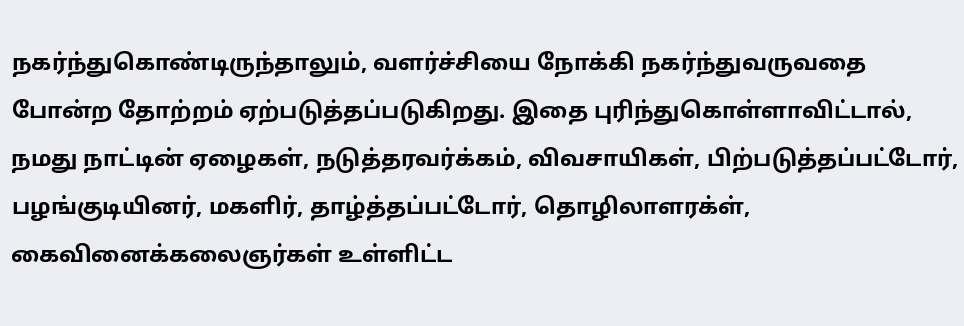நகர்ந்துகொண்டிருந்தாலும், வளர்ச்சியை நோக்கி நகர்ந்துவருவதை போன்ற தோற்றம் ஏற்படுத்தப்படுகிறது. இதை புரிந்துகொள்ளாவிட்டால், நமது நாட்டின் ஏழைகள், நடுத்தரவர்க்கம், விவசாயிகள், பிற்படுத்தப்பட்டோர், பழங்குடியினர், மகளிர், தாழ்த்தப்பட்டோர், தொழிலாளரக்ள், கைவினைக்கலைஞர்கள் உள்ளிட்ட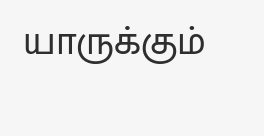யாருக்கும்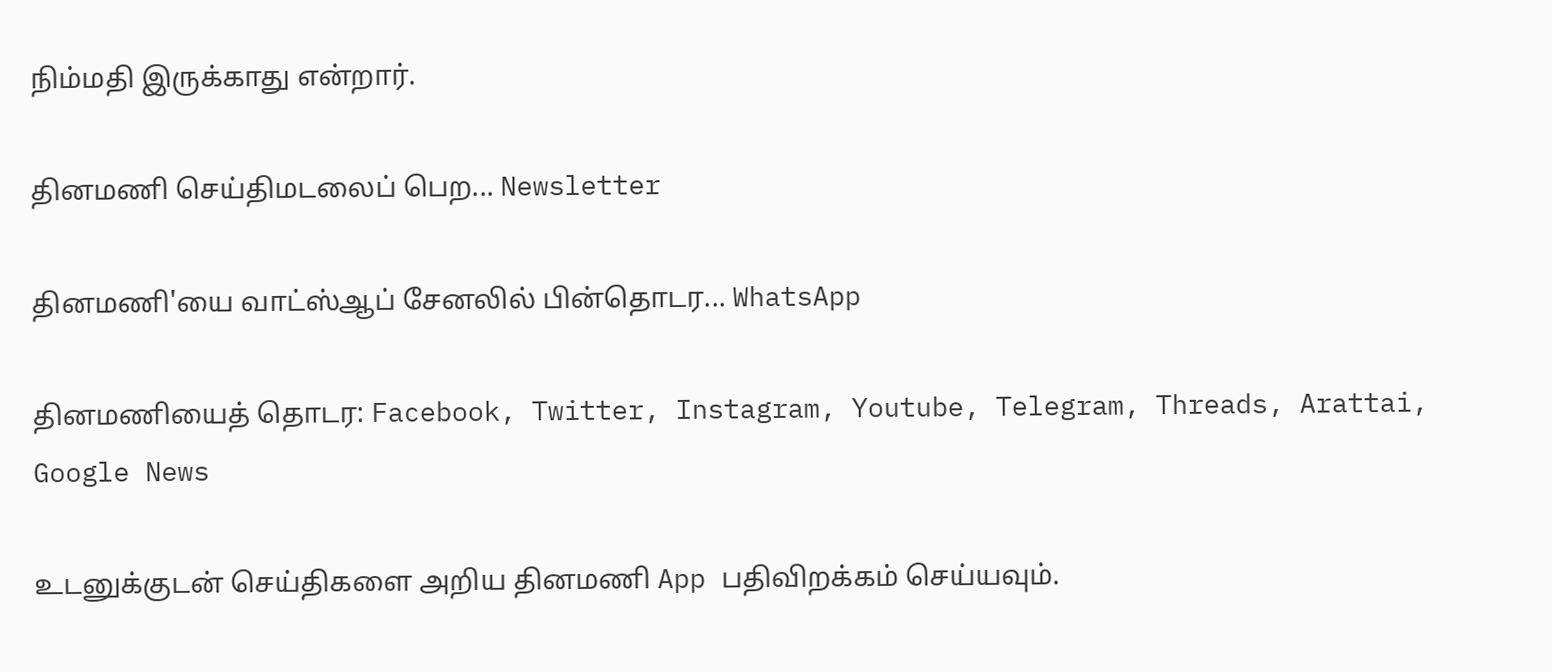நிம்மதி இருக்காது என்றார்.

தினமணி செய்திமடலைப் பெற... Newsletter

தினமணி'யை வாட்ஸ்ஆப் சேனலில் பின்தொடர... WhatsApp

தினமணியைத் தொடர: Facebook, Twitter, Instagram, Youtube, Telegram, Threads, Arattai, Google News

உடனுக்குடன் செய்திகளை அறிய தினமணி App பதிவிறக்கம் செய்யவும்.